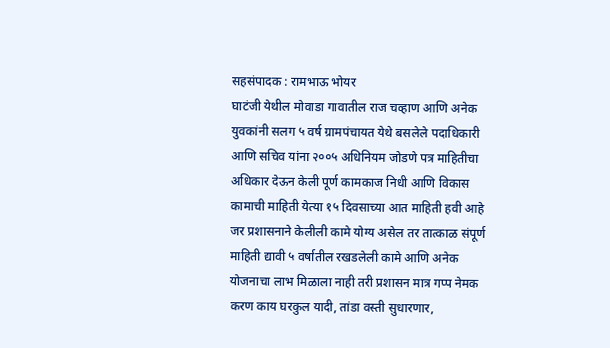सहसंपादक : रामभाऊ भोयर
घाटंजी येथील मोवाडा गावातील राज चव्हाण आणि अनेक युवकांनी सलग ५ वर्ष ग्रामपंचायत येथे बसलेले पदाधिकारी आणि सचिव यांना २००५ अधिनियम जोडणे पत्र माहितीचा अधिकार देऊन केली पूर्ण कामकाज निधी आणि विकास कामाची माहिती येत्या १५ दिवसाच्या आत माहिती हवी आहे जर प्रशासनाने केलीली कामे योग्य असेल तर तात्काळ संपूर्ण माहिती द्यावी ५ वर्षातील रखडलेली कामे आणि अनेक योजनाचा लाभ मिळाला नाही तरी प्रशासन मात्र गप्प नेमक करण काय घरकुल यादी, तांडा वस्ती सुधारणार,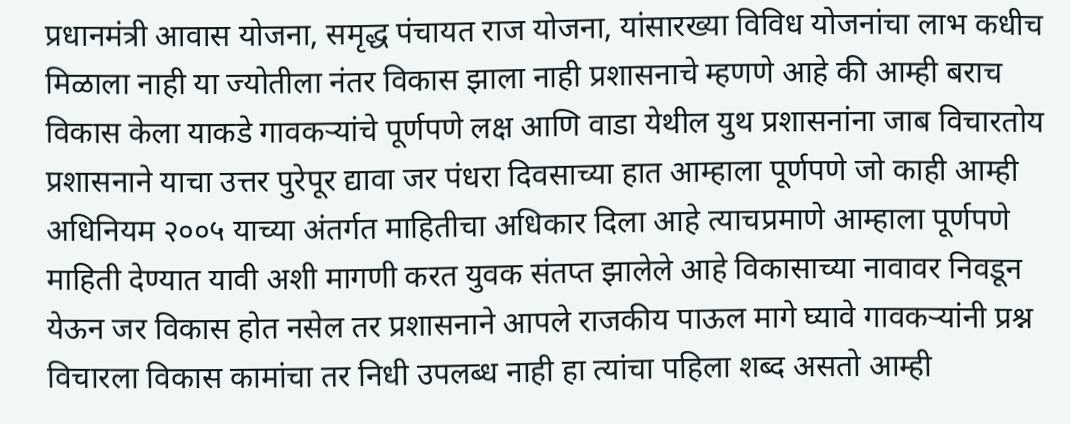प्रधानमंत्री आवास योजना, समृद्ध पंचायत राज योजना, यांसारख्या विविध योजनांचा लाभ कधीच मिळाला नाही या ज्योतीला नंतर विकास झाला नाही प्रशासनाचे म्हणणे आहे की आम्ही बराच विकास केला याकडे गावकऱ्यांचे पूर्णपणे लक्ष आणि वाडा येथील युथ प्रशासनांना जाब विचारतोय प्रशासनाने याचा उत्तर पुरेपूर द्यावा जर पंधरा दिवसाच्या हात आम्हाला पूर्णपणे जो काही आम्ही अधिनियम २००५ याच्या अंतर्गत माहितीचा अधिकार दिला आहे त्याचप्रमाणे आम्हाला पूर्णपणे माहिती देण्यात यावी अशी मागणी करत युवक संतप्त झालेले आहे विकासाच्या नावावर निवडून येऊन जर विकास होत नसेल तर प्रशासनाने आपले राजकीय पाऊल मागे घ्यावे गावकऱ्यांनी प्रश्न विचारला विकास कामांचा तर निधी उपलब्ध नाही हा त्यांचा पहिला शब्द असतो आम्ही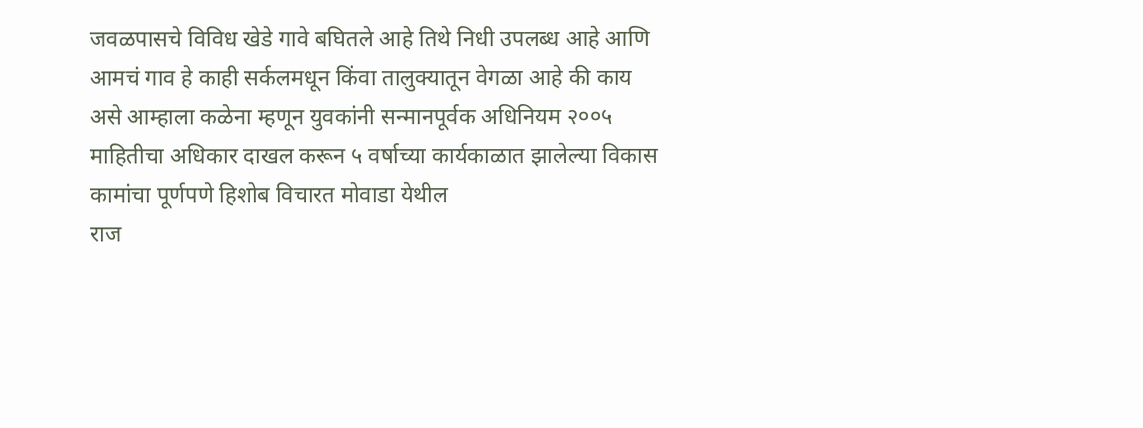जवळपासचे विविध खेडे गावे बघितले आहे तिथे निधी उपलब्ध आहे आणि आमचं गाव हे काही सर्कलमधून किंवा तालुक्यातून वेगळा आहे की काय असे आम्हाला कळेना म्हणून युवकांनी सन्मानपूर्वक अधिनियम २००५ माहितीचा अधिकार दाखल करून ५ वर्षाच्या कार्यकाळात झालेल्या विकास कामांचा पूर्णपणे हिशोब विचारत मोवाडा येथील
राज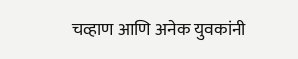चव्हाण आणि अनेक युवकांनी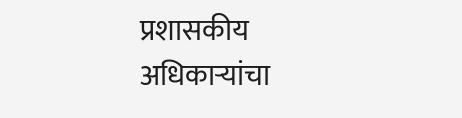प्रशासकीय अधिकाऱ्यांचा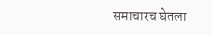समाचारच घेतला